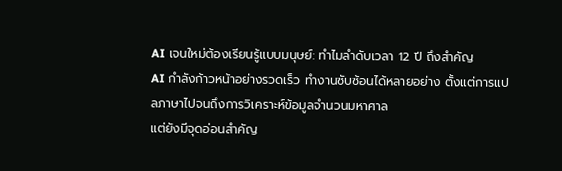AI เจนใหม่ต้องเรียนรู้แบบมนุษย์: ทำไมลำดับเวลา 12 ปี ถึงสำคัญ
AI กำลังก้าวหน้าอย่างรวดเร็ว ทำงานซับซ้อนได้หลายอย่าง ตั้งแต่การแปลภาษาไปจนถึงการวิเคราะห์ข้อมูลจำนวนมหาศาล
แต่ยังมีจุดอ่อนสำคัญ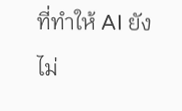ที่ทำให้ AI ยังไม่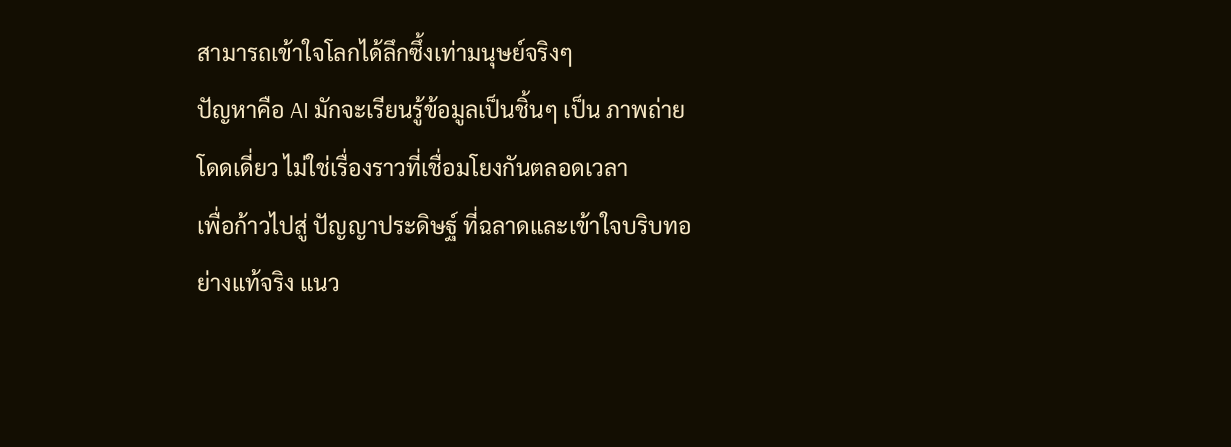สามารถเข้าใจโลกได้ลึกซึ้งเท่ามนุษย์จริงๆ
ปัญหาคือ AI มักจะเรียนรู้ข้อมูลเป็นชิ้นๆ เป็น ภาพถ่ายโดดเดี่ยว ไม่ใช่เรื่องราวที่เชื่อมโยงกันตลอดเวลา
เพื่อก้าวไปสู่ ปัญญาประดิษฐ์ ที่ฉลาดและเข้าใจบริบทอย่างแท้จริง แนว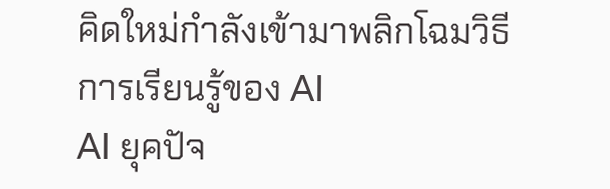คิดใหม่กำลังเข้ามาพลิกโฉมวิธีการเรียนรู้ของ AI
AI ยุคปัจ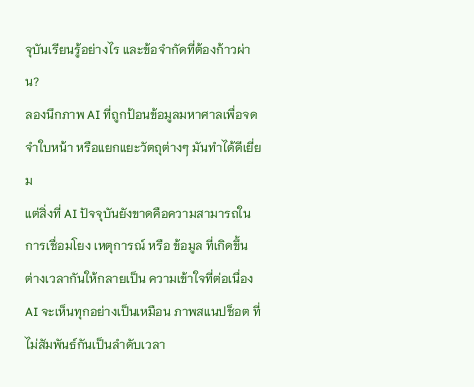จุบันเรียนรู้อย่างไร และข้อจำกัดที่ต้องก้าวผ่าน?
ลองนึกภาพ AI ที่ถูกป้อนข้อมูลมหาศาลเพื่อจดจำใบหน้า หรือแยกแยะวัตถุต่างๆ มันทำได้ดีเยี่ยม
แต่สิ่งที่ AI ปัจจุบันยังขาดคือความสามารถในการเชื่อมโยง เหตุการณ์ หรือ ข้อมูล ที่เกิดขึ้นต่างเวลากันให้กลายเป็น ความเข้าใจที่ต่อเนื่อง
AI จะเห็นทุกอย่างเป็นเหมือน ภาพสแนปช็อต ที่ไม่สัมพันธ์กันเป็นลำดับเวลา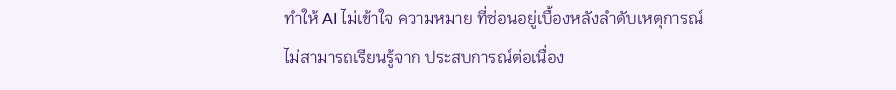ทำให้ AI ไม่เข้าใจ ความหมาย ที่ซ่อนอยู่เบื้องหลังลำดับเหตุการณ์
ไม่สามารถเรียนรู้จาก ประสบการณ์ต่อเนื่อง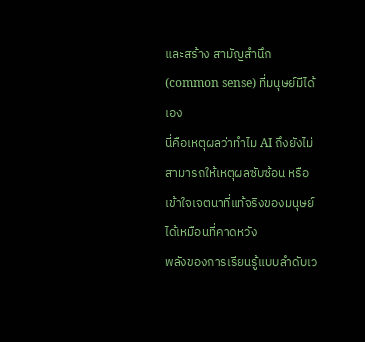และสร้าง สามัญสำนึก (common sense) ที่มนุษย์มีได้เอง
นี่คือเหตุผลว่าทำไม AI ถึงยังไม่สามารถให้เหตุผลซับซ้อน หรือเข้าใจเจตนาที่แท้จริงของมนุษย์ได้เหมือนที่คาดหวัง
พลังของการเรียนรู้แบบลำดับเว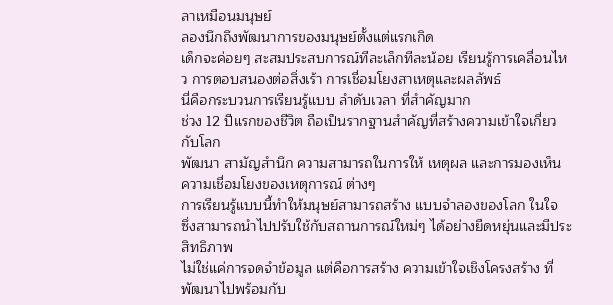ลาเหมือนมนุษย์
ลองนึกถึงพัฒนาการของมนุษย์ตั้งแต่แรกเกิด
เด็กจะค่อยๆ สะสมประสบการณ์ทีละเล็กทีละน้อย เรียนรู้การเคลื่อนไหว การตอบสนองต่อสิ่งเร้า การเชื่อมโยงสาเหตุและผลลัพธ์
นี่คือกระบวนการเรียนรู้แบบ ลำดับเวลา ที่สำคัญมาก
ช่วง 12 ปีแรกของชีวิต ถือเป็นรากฐานสำคัญที่สร้างความเข้าใจเกี่ยวกับโลก
พัฒนา สามัญสำนึก ความสามารถในการให้ เหตุผล และการมองเห็น ความเชื่อมโยงของเหตุการณ์ ต่างๆ
การเรียนรู้แบบนี้ทำให้มนุษย์สามารถสร้าง แบบจำลองของโลก ในใจ
ซึ่งสามารถนำไปปรับใช้กับสถานการณ์ใหม่ๆ ได้อย่างยืดหยุ่นและมีประสิทธิภาพ
ไม่ใช่แค่การจดจำข้อมูล แต่คือการสร้าง ความเข้าใจเชิงโครงสร้าง ที่พัฒนาไปพร้อมกับ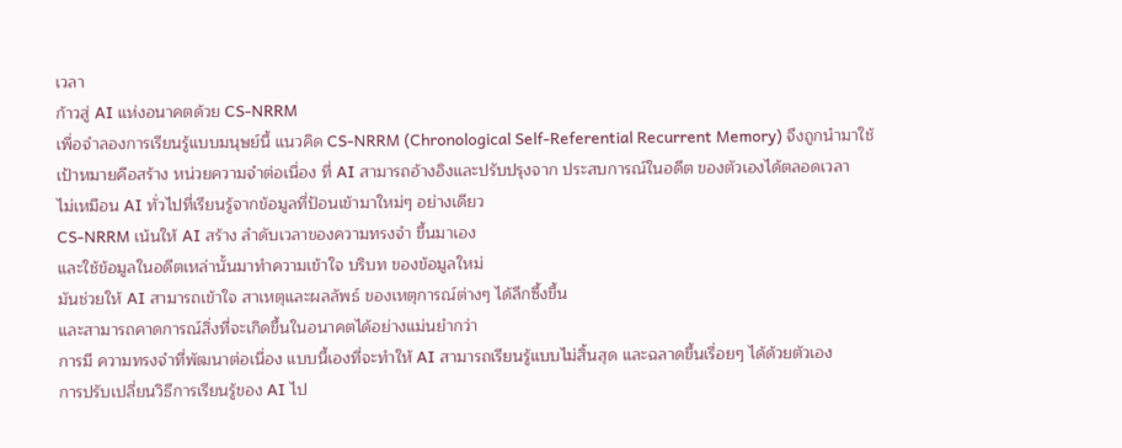เวลา
ก้าวสู่ AI แห่งอนาคตด้วย CS-NRRM
เพื่อจำลองการเรียนรู้แบบมนุษย์นี้ แนวคิด CS-NRRM (Chronological Self-Referential Recurrent Memory) จึงถูกนำมาใช้
เป้าหมายคือสร้าง หน่วยความจำต่อเนื่อง ที่ AI สามารถอ้างอิงและปรับปรุงจาก ประสบการณ์ในอดีต ของตัวเองได้ตลอดเวลา
ไม่เหมือน AI ทั่วไปที่เรียนรู้จากข้อมูลที่ป้อนเข้ามาใหม่ๆ อย่างเดียว
CS-NRRM เน้นให้ AI สร้าง ลำดับเวลาของความทรงจำ ขึ้นมาเอง
และใช้ข้อมูลในอดีตเหล่านั้นมาทำความเข้าใจ บริบท ของข้อมูลใหม่
มันช่วยให้ AI สามารถเข้าใจ สาเหตุและผลลัพธ์ ของเหตุการณ์ต่างๆ ได้ลึกซึ้งขึ้น
และสามารถคาดการณ์สิ่งที่จะเกิดขึ้นในอนาคตได้อย่างแม่นยำกว่า
การมี ความทรงจำที่พัฒนาต่อเนื่อง แบบนี้เองที่จะทำให้ AI สามารถเรียนรู้แบบไม่สิ้นสุด และฉลาดขึ้นเรื่อยๆ ได้ด้วยตัวเอง
การปรับเปลี่ยนวิธีการเรียนรู้ของ AI ไป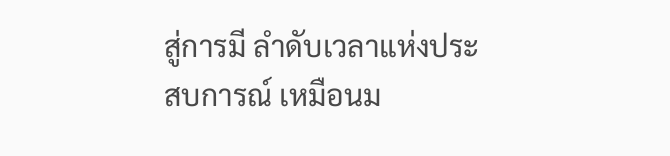สู่การมี ลำดับเวลาแห่งประสบการณ์ เหมือนม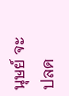นุษย์ จะปลด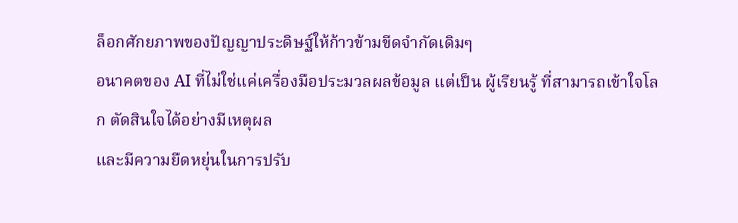ล็อกศักยภาพของปัญญาประดิษฐ์ให้ก้าวข้ามขีดจำกัดเดิมๆ
อนาคตของ AI ที่ไม่ใช่แค่เครื่องมือประมวลผลข้อมูล แต่เป็น ผู้เรียนรู้ ที่สามารถเข้าใจโลก ตัดสินใจได้อย่างมีเหตุผล
และมีความยืดหยุ่นในการปรับ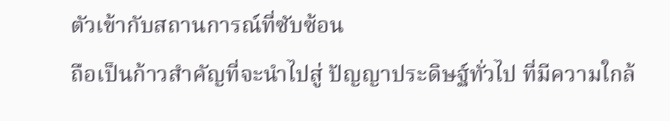ตัวเข้ากับสถานการณ์ที่ซับซ้อน
ถือเป็นก้าวสำคัญที่จะนำไปสู่ ปัญญาประดิษฐ์ทั่วไป ที่มีความใกล้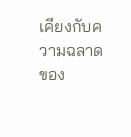เคียงกับความฉลาดของ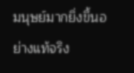มนุษย์มากยิ่งขึ้นอย่างแท้จริง